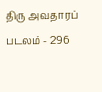திரு அவதாரப் படலம் - 296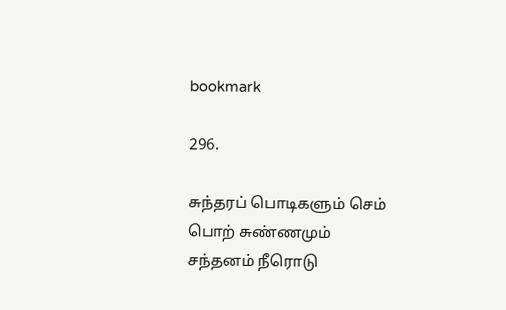bookmark

296.

சுந்தரப் பொடிகளும் செம் பொற் சுண்ணமும்
சந்தனம் நீரொடு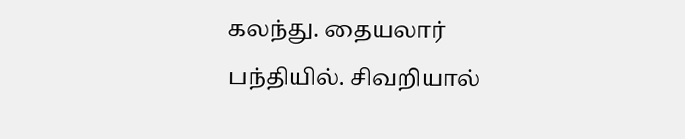கலந்து. தையலார்
பந்தியில். சிவறியால்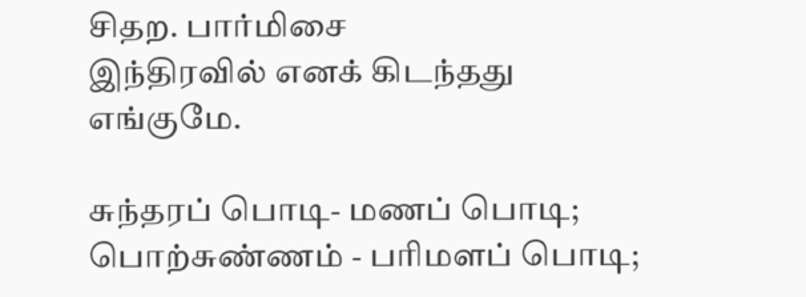சிதற. பார்மிசை
இந்திரவில் எனக் கிடந்தது எங்குமே.

சுந்தரப் பொடி- மணப் பொடி; பொற்சுண்ணம் - பரிமளப் பொடி;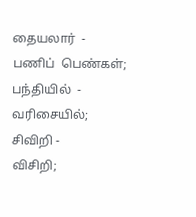தையலார்  - பணிப்  பெண்கள்;  பந்தியில்  - வரிசையில்; சிவிறி -
விசிறி;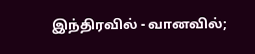இந்திரவில் - வானவில்;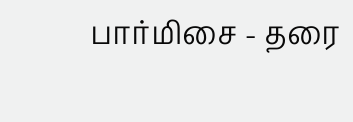பார்மிசை - தரை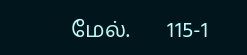மேல்.       115-1